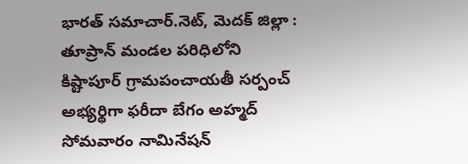భారత్ సమాచార్.నెట్, మెదక్ జిల్లా : తూప్రాన్ మండల పరిధిలోని కిష్టాపూర్ గ్రామపంచాయతీ సర్పంచ్ అభ్యర్థిగా ఫరీదా బేగం అహ్మద్ సోమవారం నామినేషన్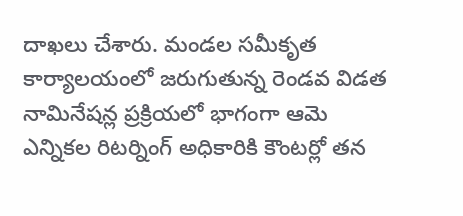దాఖలు చేశారు. మండల సమీకృత కార్యాలయంలో జరుగుతున్న రెండవ విడత నామినేషన్ల ప్రక్రియలో భాగంగా ఆమె ఎన్నికల రిటర్నింగ్ అధికారికి కౌంటర్లో తన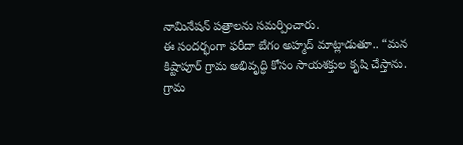నామినేషన్ పత్రాలను సమర్పించారు.
ఈ సందర్భంగా ఫరీదా బేగం అహ్మద్ మాట్లాడుతూ.. “మన కిష్టాపూర్ గ్రామ అభివృద్ధి కోసం సాయశక్తుల కృషి చేస్తాను. గ్రామ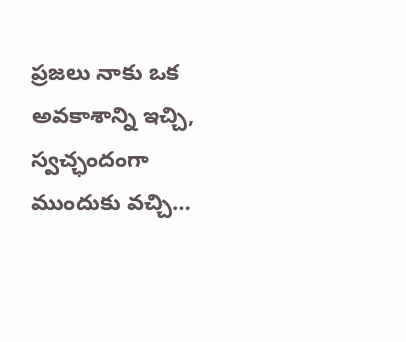ప్రజలు నాకు ఒక అవకాశాన్ని ఇచ్చి, స్వచ్ఛందంగా ముందుకు వచ్చి…